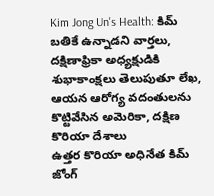Kim Jong Un's Health: కిమ్ బతికే ఉన్నాడని వార్తలు, దక్షిణాఫ్రికా అధ్యక్షుడికి శుభాకాంక్షలు తెలుపుతూ లేఖ, ఆయన ఆరోగ్య వదంతులను కొట్టివేసిన అమెరికా, దక్షిణ కొరియా దేశాలు
ఉత్తర కొరియా అధినేత కిమ్ జోంగ్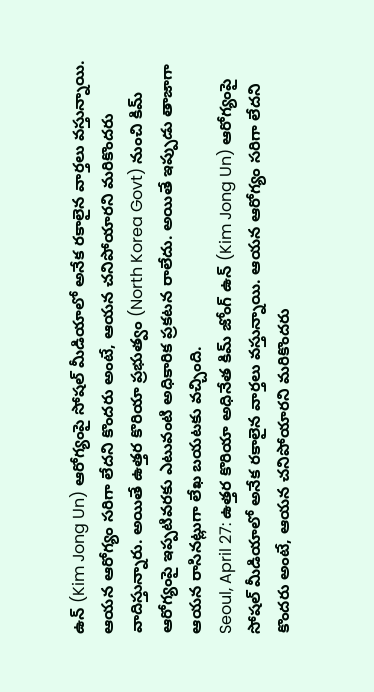ఉన్ (Kim Jong Un) ఆరోగ్యంపై సోషల్ మీడియాలో అనేక రకాలైన వార్తలు వస్తున్నాయి. ఆయన ఆరోగ్యం సరిగా లేదని కొందరు అంటే, ఆయన చనిపోయారని మరికొందరు వాదిస్తున్నారు. అయితే ఉత్తర కొరియా ప్రభుత్వం (North Korea Govt) నుంచి కిమ్ ఆరోగ్యంపై ఇప్పటివరకు ఎటువంటి అధికారిక ప్రకటన రాలేదు. అయితే ఇప్పుడు తాజాగా ఆయన రాసినట్లుగా లేఖ బయటకు వచ్చింది.
Seoul, April 27: ఉత్తర కొరియా అధినేత కిమ్ జోంగ్ ఉన్ (Kim Jong Un) ఆరోగ్యంపై సోషల్ మీడియాలో అనేక రకాలైన వార్తలు వస్తున్నాయి. ఆయన ఆరోగ్యం సరిగా లేదని కొందరు అంటే, ఆయన చనిపోయారని మరికొందరు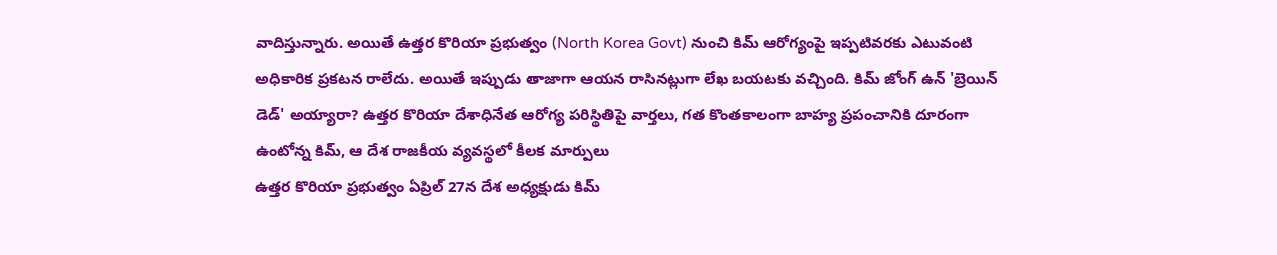వాదిస్తున్నారు. అయితే ఉత్తర కొరియా ప్రభుత్వం (North Korea Govt) నుంచి కిమ్ ఆరోగ్యంపై ఇప్పటివరకు ఎటువంటి అధికారిక ప్రకటన రాలేదు. అయితే ఇప్పుడు తాజాగా ఆయన రాసినట్లుగా లేఖ బయటకు వచ్చింది. కిమ్ జోంగ్ ఉన్ 'బ్రెయిన్ డెడ్' అయ్యారా? ఉత్తర కొరియా దేశాధినేత ఆరోగ్య పరిస్థితిపై వార్తలు, గత కొంతకాలంగా బాహ్య ప్రపంచానికి దూరంగా ఉంటోన్న కిమ్, ఆ దేశ రాజకీయ వ్యవస్థలో కీలక మార్పులు
ఉత్తర కొరియా ప్రభుత్వం ఏప్రిల్ 27న దేశ అధ్యక్షుడు కిమ్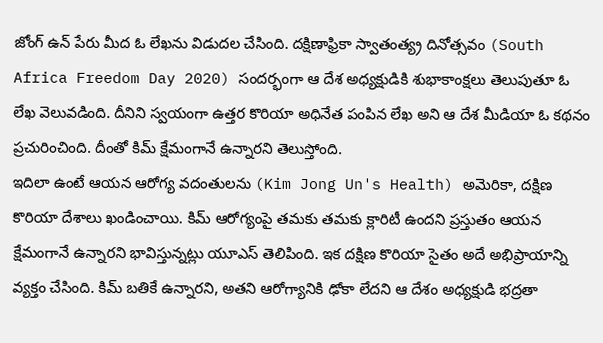జోంగ్ ఉన్ పేరు మీద ఓ లేఖను విడుదల చేసింది. దక్షిణాఫ్రికా స్వాతంత్య్ర దినోత్సవం (South Africa Freedom Day 2020) సందర్భంగా ఆ దేశ అధ్యక్షుడికి శుభాకాంక్షలు తెలుపుతూ ఓ లేఖ వెలువడింది. దీనిని స్వయంగా ఉత్తర కొరియా అధినేత పంపిన లేఖ అని ఆ దేశ మీడియా ఓ కథనం ప్రచురించింది. దీంతో కిమ్ క్షేమంగానే ఉన్నారని తెలుస్తోంది.
ఇదిలా ఉంటే ఆయన ఆరోగ్య వదంతులను (Kim Jong Un's Health) అమెరికా, దక్షిణ కొరియా దేశాలు ఖండించాయి. కిమ్ ఆరోగ్యంపై తమకు తమకు క్లారిటీ ఉందని ప్రస్తుతం ఆయన క్షేమంగానే ఉన్నారని భావిస్తున్నట్లు యూఎస్ తెలిపింది. ఇక దక్షిణ కొరియా సైతం అదే అభిప్రాయాన్ని వ్యక్తం చేసింది. కిమ్ బతికే ఉన్నారని, అతని ఆరోగ్యానికి ఢోకా లేదని ఆ దేశం అధ్యక్షుడి భద్రతా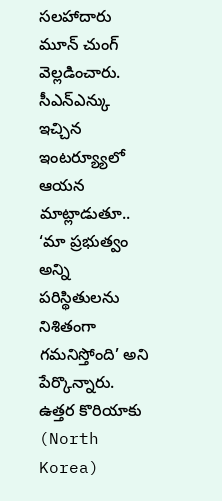సలహాదారు మూన్ చుంగ్ వెల్లడించారు.
సీఎన్ఎన్కు ఇచ్చిన ఇంటర్య్యూలో ఆయన మాట్లాడుతూ.. ‘మా ప్రభుత్వం అన్ని పరిస్థితులను నిశితంగా గమనిస్తోంది’ అని పేర్కొన్నారు. ఉత్తర కొరియాకు (North Korea)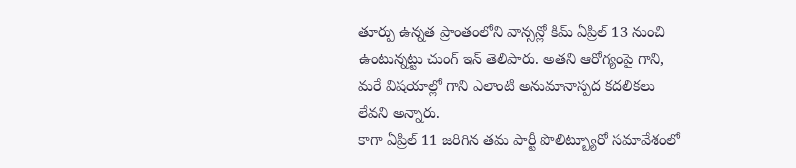తూర్పు ఉన్నత ప్రాంతంలోని వాన్సన్లో కిమ్ ఏప్రిల్ 13 నుంచి ఉంటున్నట్టు చుంగ్ ఇన్ తెలిపారు. అతని ఆరోగ్యంపై గాని, మరే విషయాల్లో గాని ఎలాంటి అనుమానాస్పద కదలికలు లేవని అన్నారు.
కాగా ఏప్రిల్ 11 జరిగిన తమ పార్టీ పొలిట్బ్యూరో సమావేశంలో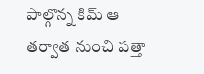పాల్గొన్న కిమ్ ఆ తర్వాత నుంచి పత్తా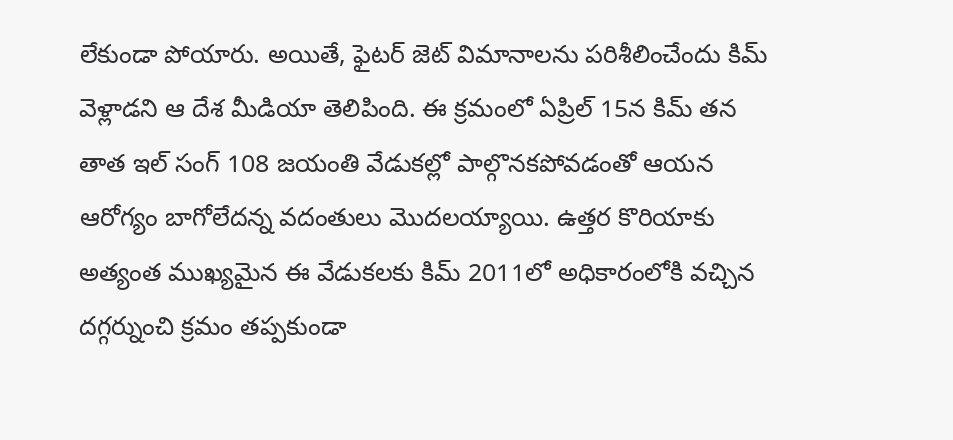లేకుండా పోయారు. అయితే, ఫైటర్ జెట్ విమానాలను పరిశీలించేందు కిమ్ వెళ్లాడని ఆ దేశ మీడియా తెలిపింది. ఈ క్రమంలో ఏప్రిల్ 15న కిమ్ తన తాత ఇల్ సంగ్ 108 జయంతి వేడుకల్లో పాల్గొనకపోవడంతో ఆయన ఆరోగ్యం బాగోలేదన్న వదంతులు మొదలయ్యాయి. ఉత్తర కొరియాకు అత్యంత ముఖ్యమైన ఈ వేడుకలకు కిమ్ 2011లో అధికారంలోకి వచ్చిన దగ్గర్నుంచి క్రమం తప్పకుండా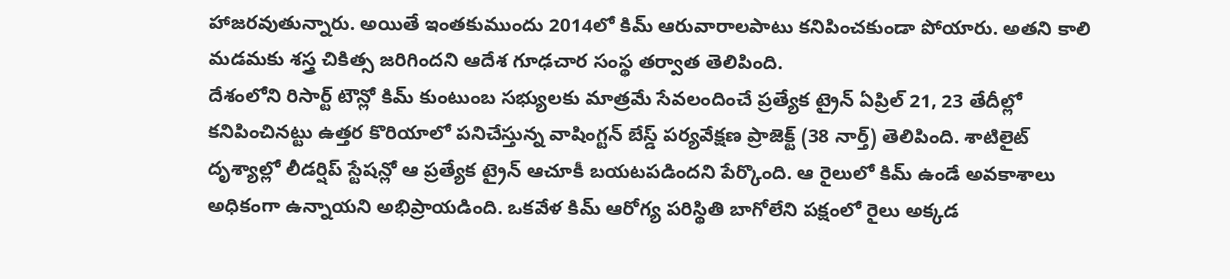హాజరవుతున్నారు. అయితే ఇంతకుముందు 2014లో కిమ్ ఆరువారాలపాటు కనిపించకుండా పోయారు. అతని కాలి మడమకు శస్త్ర చికిత్స జరిగిందని ఆదేశ గూఢచార సంస్థ తర్వాత తెలిపింది.
దేశంలోని రిసార్ట్ టౌన్లో కిమ్ కుంటుంబ సభ్యులకు మాత్రమే సేవలందించే ప్రత్యేక ట్రైన్ ఏప్రిల్ 21, 23 తేదీల్లో కనిపించినట్టు ఉత్తర కొరియాలో పనిచేస్తున్న వాషింగ్టన్ బేస్డ్ పర్యవేక్షణ ప్రాజెక్ట్ (38 నార్త్) తెలిపింది. శాటిలైట్ దృశ్యాల్లో లీడర్షిప్ స్టేషన్లో ఆ ప్రత్యేక ట్రైన్ ఆచూకీ బయటపడిందని పేర్కొంది. ఆ రైలులో కిమ్ ఉండే అవకాశాలు అధికంగా ఉన్నాయని అభిప్రాయడింది. ఒకవేళ కిమ్ ఆరోగ్య పరిస్థితి బాగోలేని పక్షంలో రైలు అక్కడ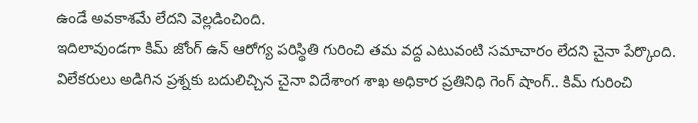ఉండే అవకాశమే లేదని వెల్లడించింది.
ఇదిలావుండగా కిమ్ జోంగ్ ఉన్ ఆరోగ్య పరిస్థితి గురించి తమ వద్ద ఎటువంటి సమాచారం లేదని చైనా పేర్కొంది. విలేకరులు అడిగిన ప్రశ్నకు బదులిచ్చిన చైనా విదేశాంగ శాఖ అధికార ప్రతినిధి గెంగ్ షాంగ్.. కిమ్ గురించి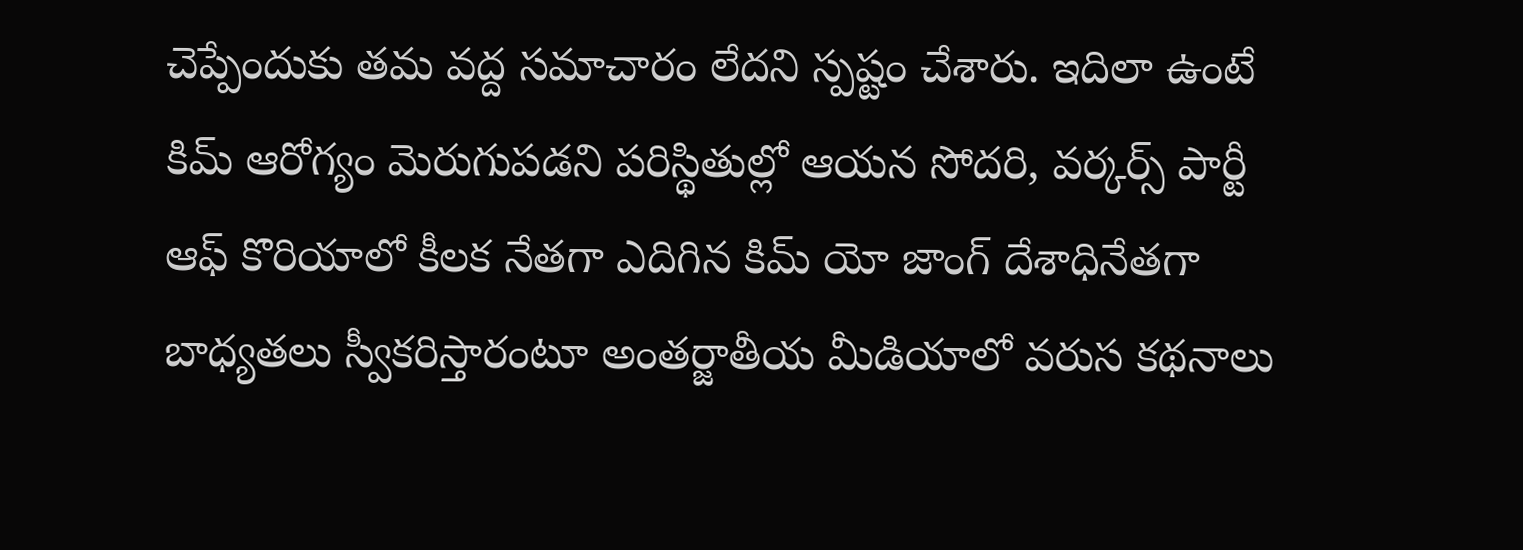చెప్పేందుకు తమ వద్ద సమాచారం లేదని స్పష్టం చేశారు. ఇదిలా ఉంటే కిమ్ ఆరోగ్యం మెరుగుపడని పరిస్థితుల్లో ఆయన సోదరి, వర్కర్స్ పార్టీ ఆఫ్ కొరియాలో కీలక నేతగా ఎదిగిన కిమ్ యో జాంగ్ దేశాధినేతగా బాధ్యతలు స్వీకరిస్తారంటూ అంతర్జాతీయ మీడియాలో వరుస కథనాలు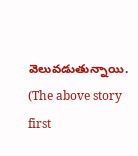వెలువడుతున్నాయి.
(The above story first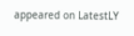appeared on LatestLY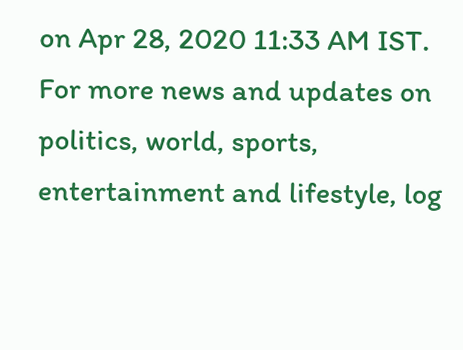on Apr 28, 2020 11:33 AM IST. For more news and updates on politics, world, sports, entertainment and lifestyle, log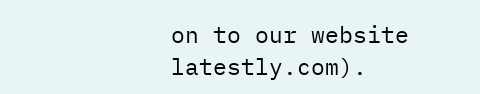on to our website latestly.com).